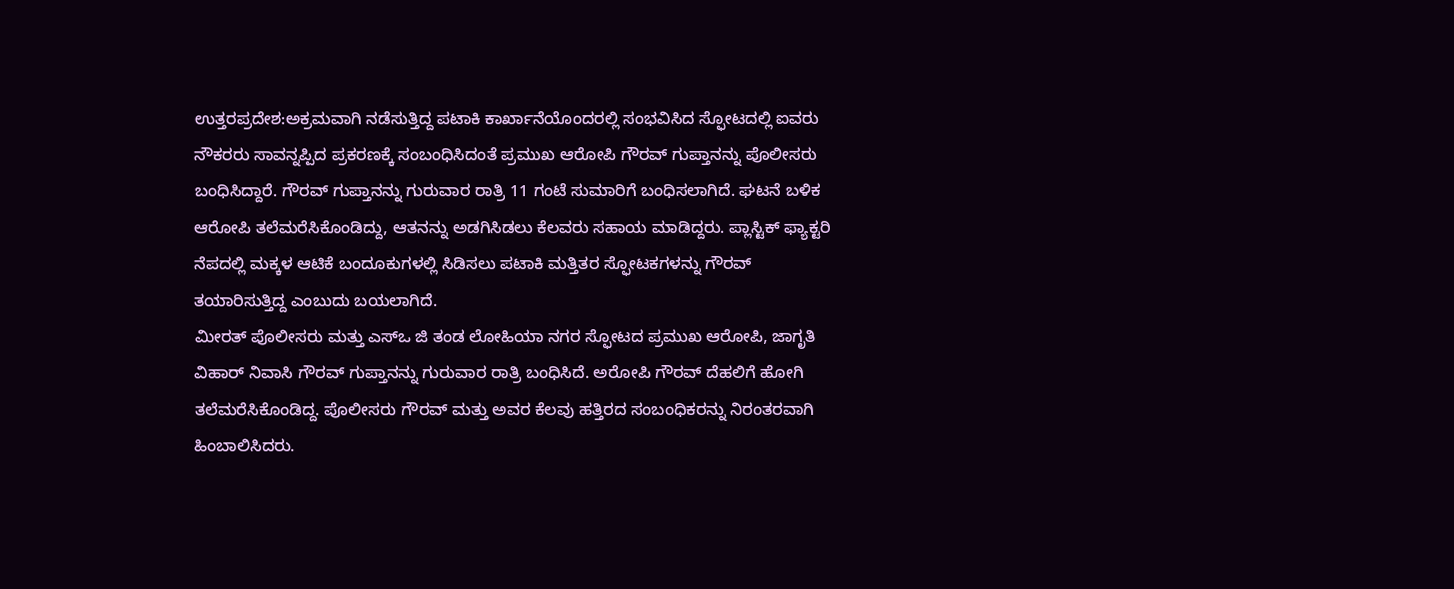ಉತ್ತರಪ್ರದೇಶ:ಅಕ್ರಮವಾಗಿ ನಡೆಸುತ್ತಿದ್ದ ಪಟಾಕಿ ಕಾರ್ಖಾನೆಯೊಂದರಲ್ಲಿ ಸಂಭವಿಸಿದ ಸ್ಫೋಟದಲ್ಲಿ ಐವರು ನೌಕರರು ಸಾವನ್ನಪ್ಪಿದ ಪ್ರಕರಣಕ್ಕೆ ಸಂಬಂಧಿಸಿದಂತೆ ಪ್ರಮುಖ ಆರೋಪಿ ಗೌರವ್ ಗುಪ್ತಾನನ್ನು ಪೊಲೀಸರು ಬಂಧಿಸಿದ್ದಾರೆ. ಗೌರವ್ ಗುಪ್ತಾನನ್ನು ಗುರುವಾರ ರಾತ್ರಿ 11 ಗಂಟೆ ಸುಮಾರಿಗೆ ಬಂಧಿಸಲಾಗಿದೆ. ಘಟನೆ ಬಳಿಕ ಆರೋಪಿ ತಲೆಮರೆಸಿಕೊಂಡಿದ್ದು, ಆತನನ್ನು ಅಡಗಿಸಿಡಲು ಕೆಲವರು ಸಹಾಯ ಮಾಡಿದ್ದರು. ಪ್ಲಾಸ್ಟಿಕ್ ಫ್ಯಾಕ್ಟರಿ ನೆಪದಲ್ಲಿ ಮಕ್ಕಳ ಆಟಿಕೆ ಬಂದೂಕುಗಳಲ್ಲಿ ಸಿಡಿಸಲು ಪಟಾಕಿ ಮತ್ತಿತರ ಸ್ಫೋಟಕಗಳನ್ನು ಗೌರವ್ ತಯಾರಿಸುತ್ತಿದ್ದ ಎಂಬುದು ಬಯಲಾಗಿದೆ.
ಮೀರತ್ ಪೊಲೀಸರು ಮತ್ತು ಎಸ್‌ಒ ಜಿ ತಂಡ ಲೋಹಿಯಾ ನಗರ ಸ್ಫೋಟದ ಪ್ರಮುಖ ಆರೋಪಿ, ಜಾಗೃತಿ ವಿಹಾರ್ ನಿವಾಸಿ ಗೌರವ್ ಗುಪ್ತಾನನ್ನು ಗುರುವಾರ ರಾತ್ರಿ ಬಂಧಿಸಿದೆ. ಅರೋಪಿ ಗೌರವ್ ದೆಹಲಿಗೆ ಹೋಗಿ ತಲೆಮರೆಸಿಕೊಂಡಿದ್ದ. ಪೊಲೀಸರು ಗೌರವ್ ಮತ್ತು ಅವರ ಕೆಲವು ಹತ್ತಿರದ ಸಂಬಂಧಿಕರನ್ನು ನಿರಂತರವಾಗಿ ಹಿಂಬಾಲಿಸಿದರು.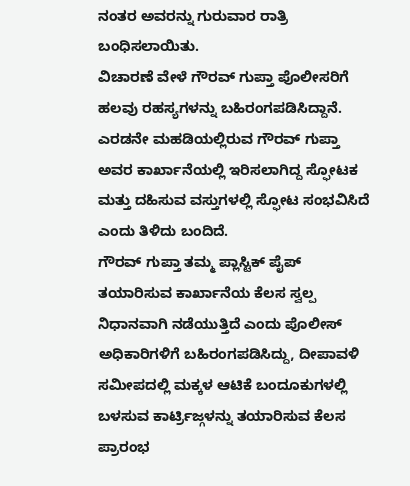ನಂತರ ಅವರನ್ನು ಗುರುವಾರ ರಾತ್ರಿ ಬಂಧಿಸಲಾಯಿತು.
ವಿಚಾರಣೆ ವೇಳೆ ಗೌರವ್ ಗುಪ್ತಾ ಪೊಲೀಸರಿಗೆ ಹಲವು ರಹಸ್ಯಗಳನ್ನು ಬಹಿರಂಗಪಡಿಸಿದ್ದಾನೆ. ಎರಡನೇ ಮಹಡಿಯಲ್ಲಿರುವ ಗೌರವ್ ಗುಪ್ತಾ ಅವರ ಕಾರ್ಖಾನೆಯಲ್ಲಿ ಇರಿಸಲಾಗಿದ್ದ ಸ್ಫೋಟಕ ಮತ್ತು ದಹಿಸುವ ವಸ್ತುಗಳಲ್ಲಿ ಸ್ಫೋಟ ಸಂಭವಿಸಿದೆ ಎಂದು ತಿಳಿದು ಬಂದಿದೆ.
ಗೌರವ್ ಗುಪ್ತಾ ತಮ್ಮ ಪ್ಲಾಸ್ಟಿಕ್ ಪೈಪ್ ತಯಾರಿಸುವ ಕಾರ್ಖಾನೆಯ ಕೆಲಸ ಸ್ವಲ್ಪ ನಿಧಾನವಾಗಿ ನಡೆಯುತ್ತಿದೆ ಎಂದು ಪೊಲೀಸ್‌ ಅಧಿಕಾರಿಗಳಿಗೆ ಬಹಿರಂಗಪಡಿಸಿದ್ದು, ದೀಪಾವಳಿ ಸಮೀಪದಲ್ಲಿ ಮಕ್ಕಳ ಆಟಿಕೆ ಬಂದೂಕುಗಳಲ್ಲಿ ಬಳಸುವ ಕಾರ್ಟ್ರಿಜ್ಗಳನ್ನು ತಯಾರಿಸುವ ಕೆಲಸ ಪ್ರಾರಂಭ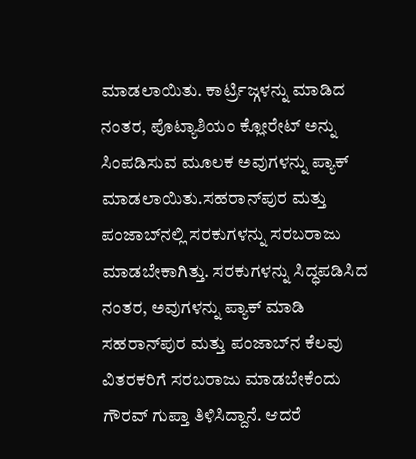ಮಾಡಲಾಯಿತು. ಕಾರ್ಟ್ರಿಜ್ಗಳನ್ನು ಮಾಡಿದ ನಂತರ, ಪೊಟ್ಯಾಶಿಯಂ ಕ್ಲೋರೇಟ್ ಅನ್ನು ಸಿಂಪಡಿಸುವ ಮೂಲಕ ಅವುಗಳನ್ನು ಪ್ಯಾಕ್ ಮಾಡಲಾಯಿತು.ಸಹರಾನ್‌ಪುರ ಮತ್ತು ಪಂಜಾಬ್‌ನಲ್ಲಿ ಸರಕುಗಳನ್ನು ಸರಬರಾಜು ಮಾಡಬೇಕಾಗಿತ್ತು. ಸರಕುಗಳನ್ನು ಸಿದ್ಧಪಡಿಸಿದ ನಂತರ, ಅವುಗಳನ್ನು ಪ್ಯಾಕ್ ಮಾಡಿ ಸಹರಾನ್‌ಪುರ ಮತ್ತು ಪಂಜಾಬ್‌ನ ಕೆಲವು ವಿತರಕರಿಗೆ ಸರಬರಾಜು ಮಾಡಬೇಕೆಂದು ಗೌರವ್ ಗುಪ್ತಾ ತಿಳಿಸಿದ್ದಾನೆ. ಆದರೆ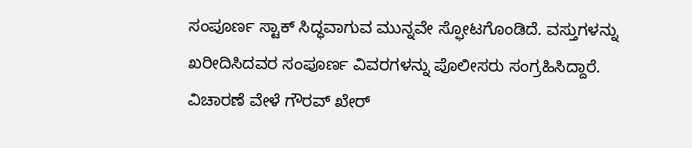ಸಂಪೂರ್ಣ ಸ್ಟಾಕ್ ಸಿದ್ಧವಾಗುವ ಮುನ್ನವೇ ಸ್ಫೋಟಗೊಂಡಿದೆ. ವಸ್ತುಗಳನ್ನು ಖರೀದಿಸಿದವರ ಸಂಪೂರ್ಣ ವಿವರಗಳನ್ನು ಪೊಲೀಸರು ಸಂಗ್ರಹಿಸಿದ್ದಾರೆ.
ವಿಚಾರಣೆ ವೇಳೆ ಗೌರವ್ ಖೇರ್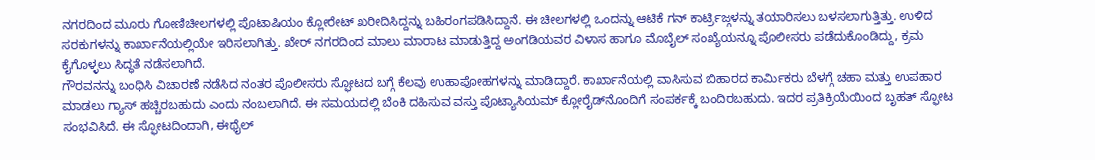ನಗರದಿಂದ ಮೂರು ಗೋಣಿಚೀಲಗಳಲ್ಲಿ ಪೊಟಾಷಿಯಂ ಕ್ಲೋರೇಟ್ ಖರೀದಿಸಿದ್ದನ್ನು ಬಹಿರಂಗಪಡಿಸಿದ್ದಾನೆ. ಈ ಚೀಲಗಳಲ್ಲಿ ಒಂದನ್ನು ಆಟಿಕೆ ಗನ್ ಕಾರ್ಟ್ರಿಜ್ಗಳನ್ನು ತಯಾರಿಸಲು ಬಳಸಲಾಗುತ್ತಿತ್ತು. ಉಳಿದ ಸರಕುಗಳನ್ನು ಕಾರ್ಖಾನೆಯಲ್ಲಿಯೇ ಇರಿಸಲಾಗಿತ್ತು. ಖೇರ್ ನಗರದಿಂದ ಮಾಲು ಮಾರಾಟ ಮಾಡುತ್ತಿದ್ದ ಅಂಗಡಿಯವರ ವಿಳಾಸ ಹಾಗೂ ಮೊಬೈಲ್ ಸಂಖ್ಯೆಯನ್ನೂ ಪೊಲೀಸರು ಪಡೆದುಕೊಂಡಿದ್ದು, ಕ್ರಮ ಕೈಗೊಳ್ಳಲು ಸಿದ್ಧತೆ ನಡೆಸಲಾಗಿದೆ.
ಗೌರವನನ್ನು ಬಂಧಿಸಿ ವಿಚಾರಣೆ ನಡೆಸಿದ ನಂತರ ಪೊಲೀಸರು ಸ್ಫೋಟದ ಬಗ್ಗೆ ಕೆಲವು ಉಹಾಪೋಹಗಳನ್ನು ಮಾಡಿದ್ದಾರೆ. ಕಾರ್ಖಾನೆಯಲ್ಲಿ ವಾಸಿಸುವ ಬಿಹಾರದ ಕಾರ್ಮಿಕರು ಬೆಳಗ್ಗೆ ಚಹಾ ಮತ್ತು ಉಪಹಾರ ಮಾಡಲು ಗ್ಯಾಸ್ ಹಚ್ಚಿರಬಹುದು ಎಂದು ನಂಬಲಾಗಿದೆ. ಈ ಸಮಯದಲ್ಲಿ ಬೆಂಕಿ ದಹಿಸುವ ವಸ್ತು ಪೊಟ್ಯಾಸಿಯಮ್ ಕ್ಲೋರೈಡ್‌ನೊಂದಿಗೆ ಸಂಪರ್ಕಕ್ಕೆ ಬಂದಿರಬಹುದು. ಇದರ ಪ್ರತಿಕ್ರಿಯೆಯಿಂದ ಬೃಹತ್ ಸ್ಫೋಟ ಸಂಭವಿಸಿದೆ. ಈ ಸ್ಫೋಟದಿಂದಾಗಿ, ಈಥೈಲ್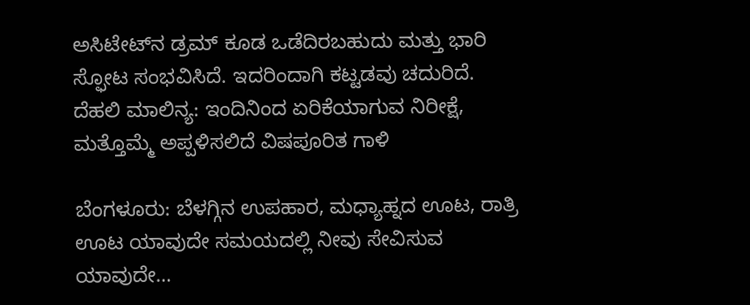ಅಸಿಟೇಟ್‌ನ ಡ್ರಮ್ ಕೂಡ ಒಡೆದಿರಬಹುದು ಮತ್ತು ಭಾರಿ ಸ್ಫೋಟ ಸಂಭವಿಸಿದೆ. ಇದರಿಂದಾಗಿ ಕಟ್ಟಡವು ಚದುರಿದೆ.
ದೆಹಲಿ ಮಾಲಿನ್ಯ: ಇಂದಿನಿಂದ ಏರಿಕೆಯಾಗುವ ನಿರೀಕ್ಷೆ, ಮತ್ತೊಮ್ಮೆ ಅಪ್ಪಳಿಸಲಿದೆ ವಿಷಪೂರಿತ ಗಾಳಿ

ಬೆಂಗಳೂರು: ಬೆಳಗ್ಗಿನ ಉಪಹಾರ, ಮಧ್ಯಾಹ್ನದ ಊಟ, ರಾತ್ರಿ ಊಟ ಯಾವುದೇ ಸಮಯದಲ್ಲಿ ನೀವು ಸೇವಿಸುವ ಯಾವುದೇ…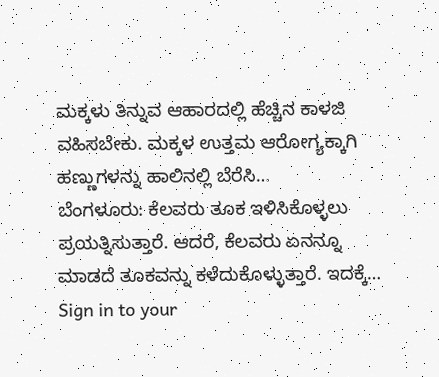ಮಕ್ಕಳು ತಿನ್ನುವ ಆಹಾರದಲ್ಲಿ ಹೆಚ್ಚಿನ ಕಾಳಜಿ ವಹಿಸಬೇಕು. ಮಕ್ಕಳ ಉತ್ತಮ ಆರೋಗ್ಯಕ್ಕಾಗಿ ಹಣ್ಣುಗಳನ್ನು ಹಾಲಿನಲ್ಲಿ ಬೆರೆಸಿ…
ಬೆಂಗಳೂರು: ಕೆಲವರು ತೂಕ ಇಳಿಸಿಕೊಳ್ಳಲು ಪ್ರಯತ್ನಿಸುತ್ತಾರೆ. ಆದರೆ, ಕೆಲವರು ಏನನ್ನೂ ಮಾಡದೆ ತೂಕವನ್ನು ಕಳೆದುಕೊಳ್ಳುತ್ತಾರೆ. ಇದಕ್ಕೆ…
Sign in to your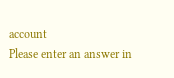account
Please enter an answer in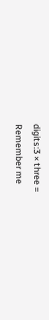digits:3 × three =
Remember me